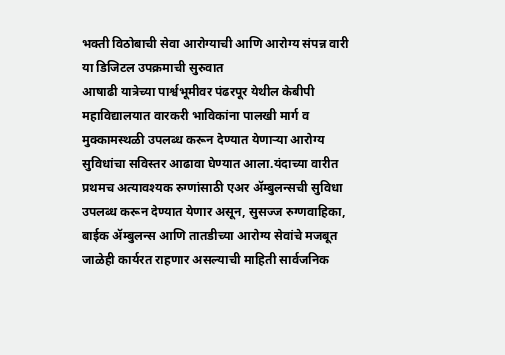भक्ती विठोबाची सेवा आरोग्याची आणि आरोग्य संपन्न वारी या डिजिटल उपक्रमाची सुरुवात
आषाढी यात्रेच्या पार्श्वभूमीवर पंढरपूर येथील केबीपी महाविद्यालयात वारकरी भाविकांना पालखी मार्ग व मुक्कामस्थळी उपलब्ध करून देण्यात येणाऱ्या आरोग्य सुविधांचा सविस्तर आढावा घेण्यात आला.यंदाच्या वारीत प्रथमच अत्यावश्यक रुग्णांसाठी एअर ॲम्बुलन्सची सुविधा उपलब्ध करून देण्यात येणार असून, सुसज्ज रुग्णवाहिका, बाईक ॲम्बुलन्स आणि तातडीच्या आरोग्य सेवांचे मजबूत जाळेही कार्यरत राहणार असल्याची माहिती सार्वजनिक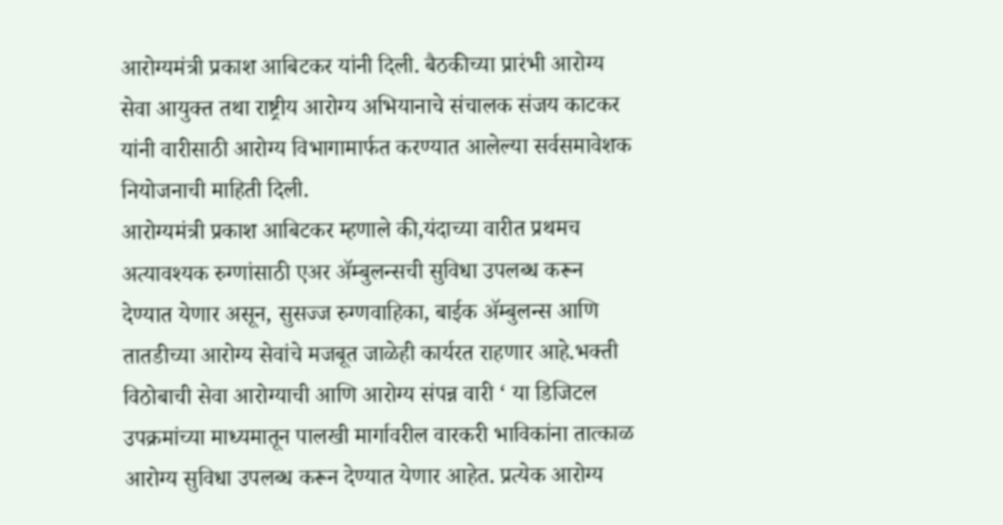आरोग्यमंत्री प्रकाश आबिटकर यांनी दिली. बैठकीच्या प्रारंभी आरोग्य सेवा आयुक्त तथा राष्ट्रीय आरोग्य अभियानाचे संचालक संजय काटकर यांनी वारीसाठी आरोग्य विभागामार्फत करण्यात आलेल्या सर्वसमावेशक नियोजनाची माहिती दिली.
आरोग्यमंत्री प्रकाश आबिटकर म्हणाले की,यंदाच्या वारीत प्रथमच अत्यावश्यक रुग्णांसाठी एअर ॲम्बुलन्सची सुविधा उपलब्ध करून देण्यात येणार असून, सुसज्ज रुग्णवाहिका, बाईक ॲम्बुलन्स आणि तातडीच्या आरोग्य सेवांचे मजबूत जाळेही कार्यरत राहणार आहे.भक्ती विठोबाची सेवा आरोग्याची आणि आरोग्य संपन्न वारी ‘ या डिजिटल उपक्रमांच्या माध्यमातून पालखी मार्गावरील वारकरी भाविकांना तात्काळ आरोग्य सुविधा उपलब्ध करून देण्यात येणार आहेत. प्रत्येक आरोग्य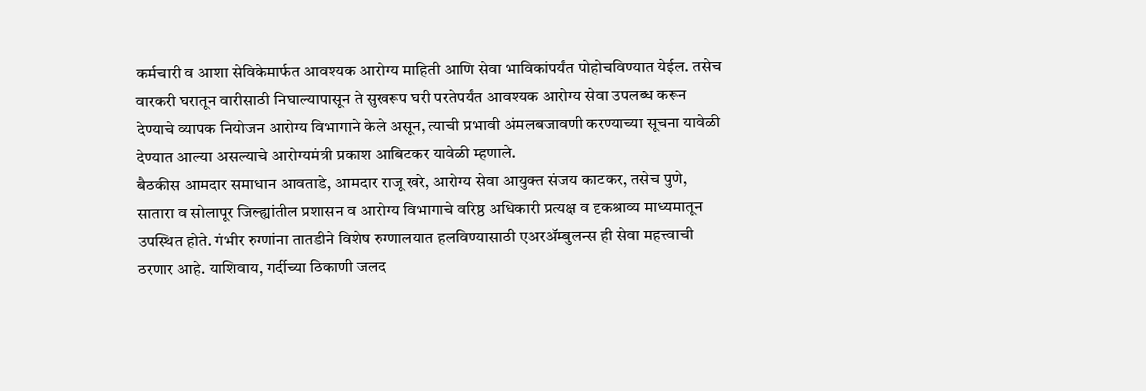कर्मचारी व आशा सेविकेमार्फत आवश्यक आरोग्य माहिती आणि सेवा भाविकांपर्यंत पोहोचविण्यात येईल. तसेच वारकरी घरातून वारीसाठी निघाल्यापासून ते सुखरूप घरी परतेपर्यंत आवश्यक आरोग्य सेवा उपलब्ध करून देण्याचे व्यापक नियोजन आरोग्य विभागाने केले असून, त्याची प्रभावी अंमलबजावणी करण्याच्या सूचना यावेळी देण्यात आल्या असल्याचे आरोग्यमंत्री प्रकाश आबिटकर यावेळी म्हणाले.
बैठकीस आमदार समाधान आवताडे, आमदार राजू खरे, आरोग्य सेवा आयुक्त संजय काटकर, तसेच पुणे, सातारा व सोलापूर जिल्ह्यांतील प्रशासन व आरोग्य विभागाचे वरिष्ठ अधिकारी प्रत्यक्ष व दृकश्राव्य माध्यमातून उपस्थित होते. गंभीर रुग्णांना तातडीने विशेष रुग्णालयात हलविण्यासाठी एअरॲम्बुलन्स ही सेवा महत्त्वाची ठरणार आहे. याशिवाय, गर्दीच्या ठिकाणी जलद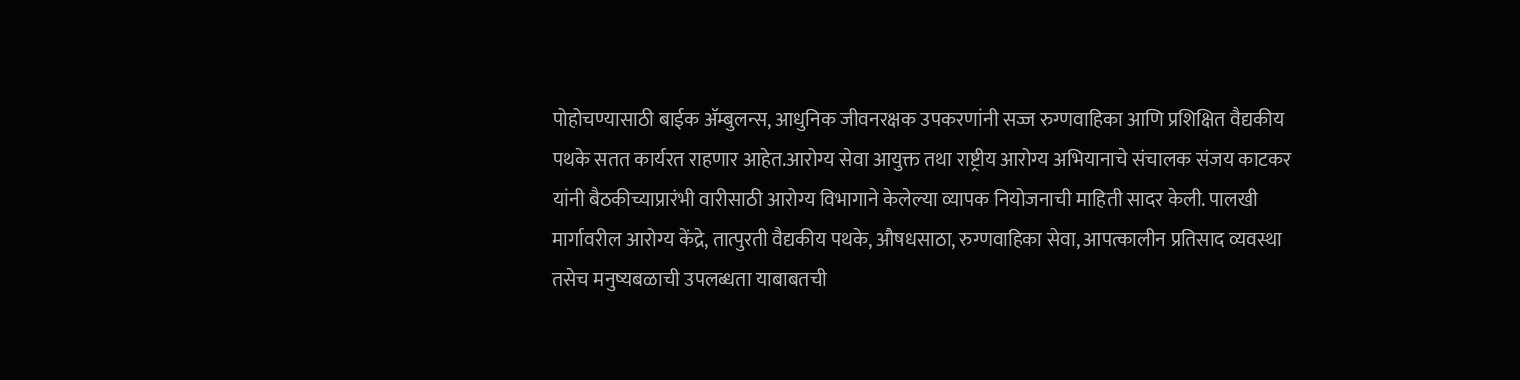पोहोचण्यासाठी बाईक ॲम्बुलन्स, आधुनिक जीवनरक्षक उपकरणांनी सज्ज रुग्णवाहिका आणि प्रशिक्षित वैद्यकीय पथके सतत कार्यरत राहणार आहेत.आरोग्य सेवा आयुक्त तथा राष्ट्रीय आरोग्य अभियानाचे संचालक संजय काटकर यांनी बैठकीच्याप्रारंभी वारीसाठी आरोग्य विभागाने केलेल्या व्यापक नियोजनाची माहिती सादर केली. पालखी मार्गावरील आरोग्य केंद्रे, तात्पुरती वैद्यकीय पथके, औषधसाठा, रुग्णवाहिका सेवा, आपत्कालीन प्रतिसाद व्यवस्था तसेच मनुष्यबळाची उपलब्धता याबाबतची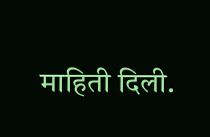माहिती दिली.